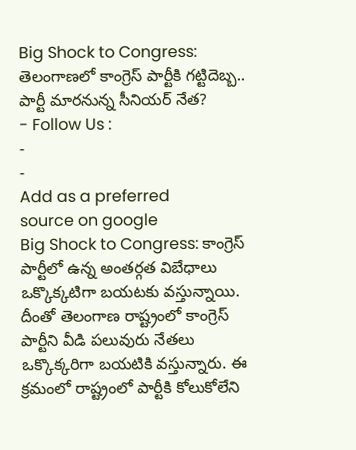Big Shock to Congress: తెలంగాణలో కాంగ్రెస్ పార్టీకి గట్టిదెబ్బ.. పార్టీ మారనున్న సీనియర్ నేత?
- Follow Us :
-
-
Add as a preferred
source on google
Big Shock to Congress: కాంగ్రెస్ పార్టీలో ఉన్న అంతర్గత విబేధాలు ఒక్కొక్కటిగా బయటకు వస్తున్నాయి. దీంతో తెలంగాణ రాష్ట్రంలో కాంగ్రెస్ పార్టీని వీడి పలువురు నేతలు ఒక్కొక్కరిగా బయటికి వస్తున్నారు. ఈ క్రమంలో రాష్ట్రంలో పార్టీకి కోలుకోలేని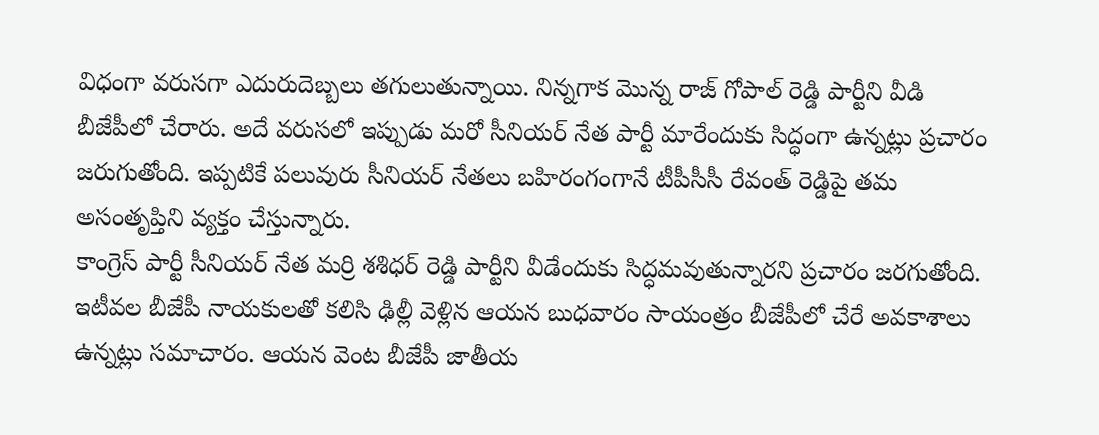విధంగా వరుసగా ఎదురుదెబ్బలు తగులుతున్నాయి. నిన్నగాక మొన్న రాజ్ గోపాల్ రెడ్డి పార్టీని వీడి బీజేపీలో చేరారు. అదే వరుసలో ఇప్పుడు మరో సీనియర్ నేత పార్టీ మారేందుకు సిద్ధంగా ఉన్నట్లు ప్రచారం జరుగుతోంది. ఇప్పటికే పలువురు సీనియర్ నేతలు బహిరంగంగానే టీపీసీసీ రేవంత్ రెడ్డిపై తమ అసంతృప్తిని వ్యక్తం చేస్తున్నారు.
కాంగ్రెస్ పార్టీ సీనియర్ నేత మర్రి శశిధర్ రెడ్డి పార్టీని వీడేందుకు సిద్ధమవుతున్నారని ప్రచారం జరగుతోంది. ఇటీవల బీజేపీ నాయకులతో కలిసి ఢిల్లీ వెళ్లిన ఆయన బుధవారం సాయంత్రం బీజేపీలో చేరే అవకాశాలు ఉన్నట్లు సమాచారం. ఆయన వెంట బీజేపీ జాతీయ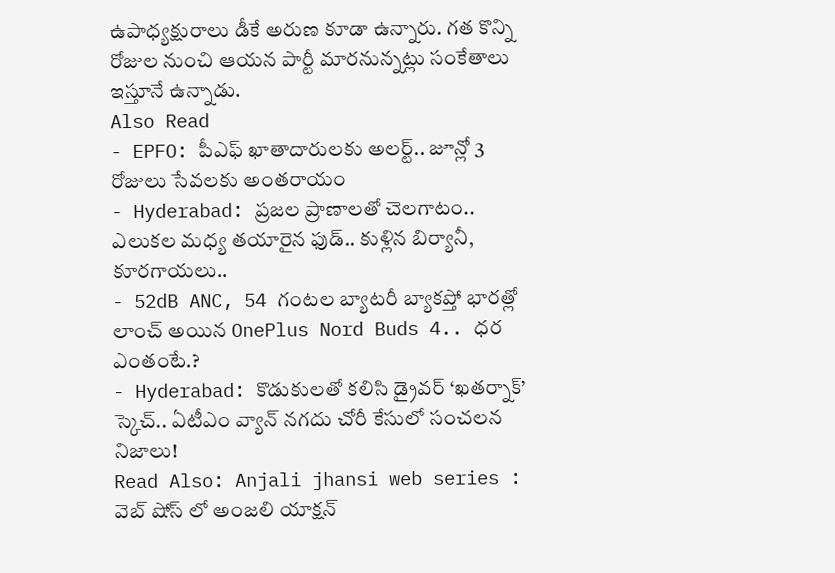ఉపాధ్యక్షురాలు డీకే అరుణ కూడా ఉన్నారు. గత కొన్ని రోజుల నుంచి ఆయన పార్టీ మారనున్నట్లు సంకేతాలు ఇస్తూనే ఉన్నాడు.
Also Read
- EPFO: పీఎఫ్ ఖాతాదారులకు అలర్ట్.. జూన్లో 3 రోజులు సేవలకు అంతరాయం
- Hyderabad: ప్రజల ప్రాణాలతో చెలగాటం.. ఎలుకల మధ్య తయారైన ఫుడ్.. కుళ్లిన బిర్యానీ, కూరగాయలు..
- 52dB ANC, 54 గంటల బ్యాటరీ బ్యాకప్తో భారత్లో లాంచ్ అయిన OnePlus Nord Buds 4.. ధర ఎంతంటే.?
- Hyderabad: కొడుకులతో కలిసి డ్రైవర్ ‘ఖతర్నాక్’ స్కెచ్.. ఏటీఎం వ్యాన్ నగదు చోరీ కేసులో సంచలన నిజాలు!
Read Also: Anjali jhansi web series : వెబ్ షోస్ లో అంజలి యాక్షన్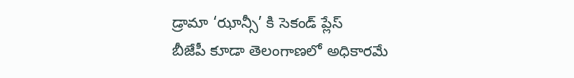డ్రామా ‘ఝాన్సీ’ కి సెకండ్ ప్లేస్
బీజేపీ కూడా తెలంగాణలో అధికారమే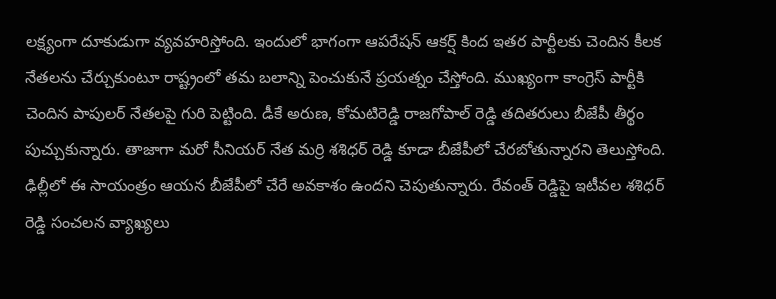లక్ష్యంగా దూకుడుగా వ్యవహరిస్తోంది. ఇందులో భాగంగా ఆపరేషన్ ఆకర్ష్ కింద ఇతర పార్టీలకు చెందిన కీలక నేతలను చేర్చుకుంటూ రాష్ట్రంలో తమ బలాన్ని పెంచుకునే ప్రయత్నం చేస్తోంది. ముఖ్యంగా కాంగ్రెస్ పార్టీకి చెందిన పాపులర్ నేతలపై గురి పెట్టింది. డీకే అరుణ, కోమటిరెడ్డి రాజగోపాల్ రెడ్డి తదితరులు బీజేపీ తీర్థం పుచ్చుకున్నారు. తాజాగా మరో సీనియర్ నేత మర్రి శశిధర్ రెడ్డి కూడా బీజేపీలో చేరబోతున్నారని తెలుస్తోంది. ఢిల్లీలో ఈ సాయంత్రం ఆయన బీజేపీలో చేరే అవకాశం ఉందని చెపుతున్నారు. రేవంత్ రెడ్డిపై ఇటీవల శశిధర్ రెడ్డి సంచలన వ్యాఖ్యలు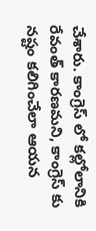చేశారు. కాంగ్రెస్ లో కల్లోలానికి రేవంత్ కారణమని, కాంగ్రెస్ కు నష్టం కలిగించేలా ఆయన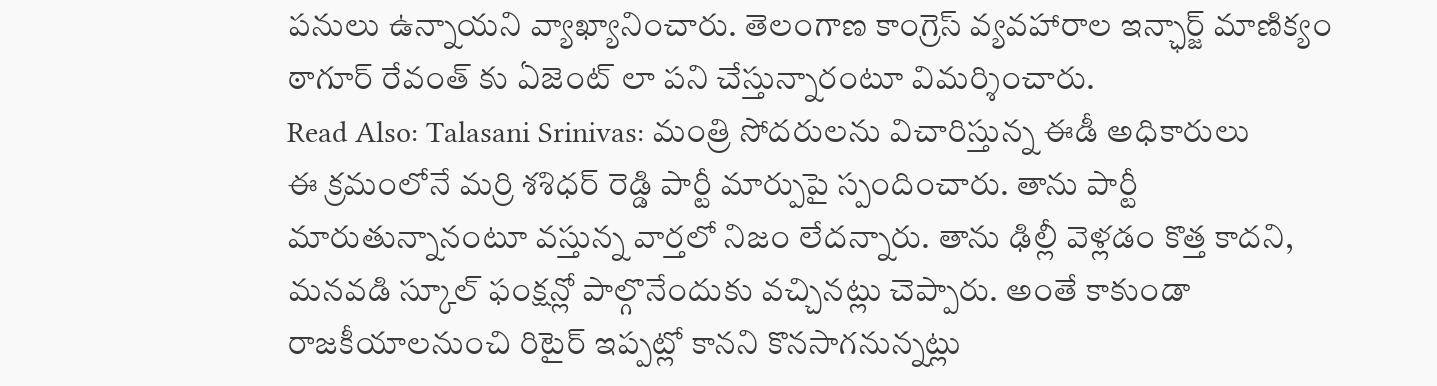పనులు ఉన్నాయని వ్యాఖ్యానించారు. తెలంగాణ కాంగ్రెస్ వ్యవహారాల ఇన్ఛార్జ్ మాణిక్యం ఠాగూర్ రేవంత్ కు ఏజెంట్ లా పని చేస్తున్నారంటూ విమర్శించారు.
Read Also: Talasani Srinivas: మంత్రి సోదరులను విచారిస్తున్న ఈడీ అధికారులు
ఈ క్రమంలోనే మర్రి శశిధర్ రెడ్డి పార్టీ మార్పుపై స్పందించారు. తాను పార్టీ మారుతున్నానంటూ వస్తున్న వార్తలో నిజం లేదన్నారు. తాను ఢిల్లీ వెళ్లడం కొత్త కాదని, మనవడి స్కూల్ ఫంక్షన్లో పాల్గొనేందుకు వచ్చినట్లు చెప్పారు. అంతే కాకుండా రాజకీయాలనుంచి రిటైర్ ఇప్పట్లో కానని కొనసాగనున్నట్లు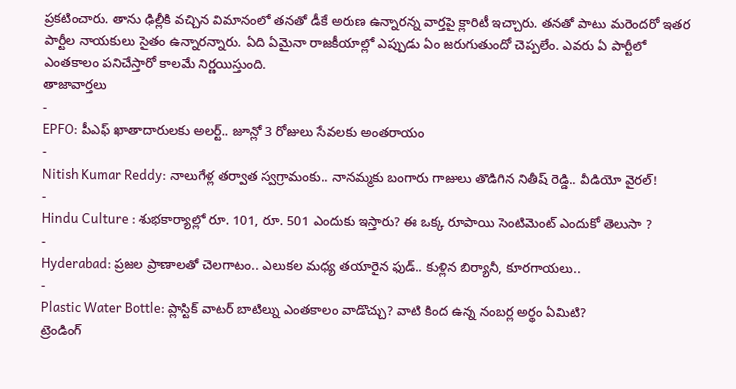ప్రకటించారు. తాను ఢిల్లీకి వచ్చిన విమానంలో తనతో డీకే అరుణ ఉన్నారన్న వార్తపై క్లారిటీ ఇచ్చారు. తనతో పాటు మరెందరో ఇతర పార్టీల నాయకులు సైతం ఉన్నారన్నారు. ఏది ఏమైనా రాజకీయాల్లో ఎప్పుడు ఏం జరుగుతుందో చెప్పలేం. ఎవరు ఏ పార్టీలో ఎంతకాలం పనిచేస్తారో కాలమే నిర్ణయిస్తుంది.
తాజావార్తలు
-
EPFO: పీఎఫ్ ఖాతాదారులకు అలర్ట్.. జూన్లో 3 రోజులు సేవలకు అంతరాయం
-
Nitish Kumar Reddy: నాలుగేళ్ల తర్వాత స్వగ్రామంకు.. నానమ్మకు బంగారు గాజులు తొడిగిన నితీష్ రెడ్డి.. వీడియో వైరల్!
-
Hindu Culture : శుభకార్యాల్లో రూ. 101, రూ. 501 ఎందుకు ఇస్తారు? ఈ ఒక్క రూపాయి సెంటిమెంట్ ఎందుకో తెలుసా ?
-
Hyderabad: ప్రజల ప్రాణాలతో చెలగాటం.. ఎలుకల మధ్య తయారైన ఫుడ్.. కుళ్లిన బిర్యానీ, కూరగాయలు..
-
Plastic Water Bottle: ప్లాస్టిక్ వాటర్ బాటిల్ను ఎంతకాలం వాడొచ్చు? వాటి కింద ఉన్న నంబర్ల అర్థం ఏమిటి?
ట్రెండింగ్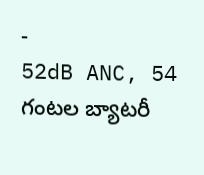-
52dB ANC, 54 గంటల బ్యాటరీ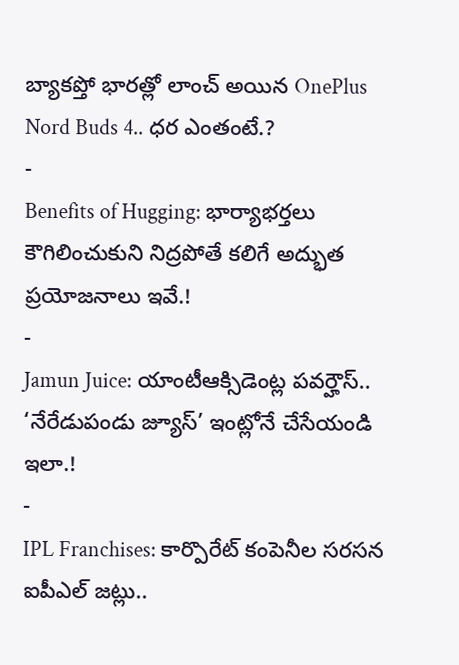బ్యాకప్తో భారత్లో లాంచ్ అయిన OnePlus Nord Buds 4.. ధర ఎంతంటే.?
-
Benefits of Hugging: భార్యాభర్తలు కౌగిలించుకుని నిద్రపోతే కలిగే అద్భుత ప్రయోజనాలు ఇవే.!
-
Jamun Juice: యాంటీఆక్సిడెంట్ల పవర్హౌస్.. ‘నేరేడుపండు జ్యూస్’ ఇంట్లోనే చేసేయండి ఇలా.!
-
IPL Franchises: కార్పొరేట్ కంపెనీల సరసన ఐపీఎల్ జట్లు..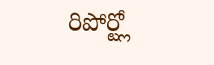రిపోర్ట్లో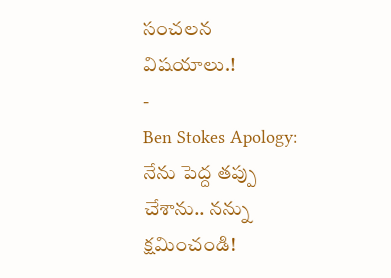సంచలన విషయాలు.!
-
Ben Stokes Apology: నేను పెద్ద తప్పు చేశాను.. నన్ను క్షమించండి!